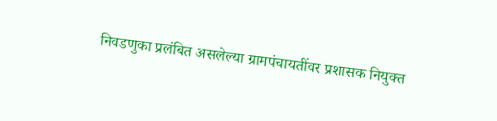निवडणुका प्रलंबित असलेल्या ग्रामपंचायतींवर प्रशासक नियुक्त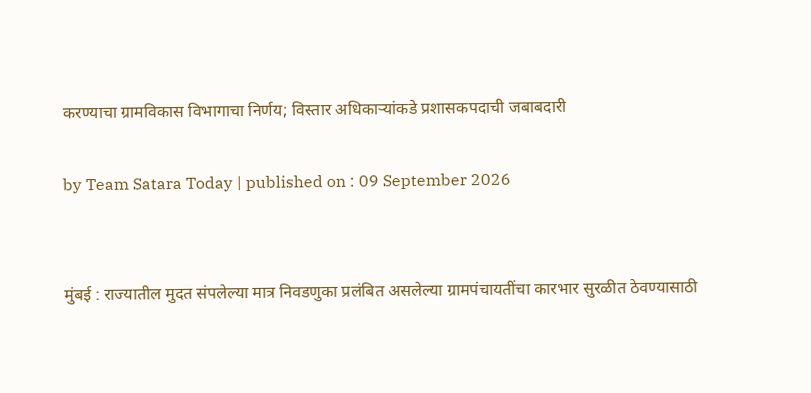करण्याचा ग्रामविकास विभागाचा निर्णय; विस्तार अधिकाऱ्यांकडे प्रशासकपदाची जबाबदारी

by Team Satara Today | published on : 09 September 2026


मुंबई : राज्यातील मुदत संपलेल्या मात्र निवडणुका प्रलंबित असलेल्या ग्रामपंचायतींचा कारभार सुरळीत ठेवण्यासाठी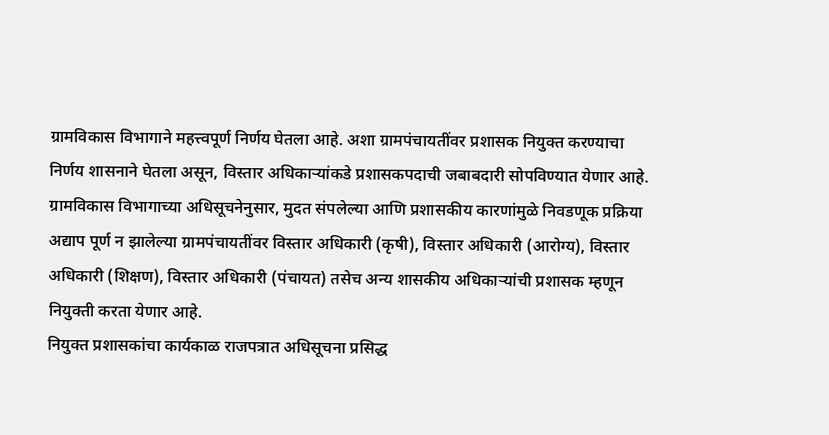ग्रामविकास विभागाने महत्त्वपूर्ण निर्णय घेतला आहे. अशा ग्रामपंचायतींवर प्रशासक नियुक्त करण्याचा निर्णय शासनाने घेतला असून, विस्तार अधिकाऱ्यांकडे प्रशासकपदाची जबाबदारी सोपविण्यात येणार आहे.
ग्रामविकास विभागाच्या अधिसूचनेनुसार, मुदत संपलेल्या आणि प्रशासकीय कारणांमुळे निवडणूक प्रक्रिया अद्याप पूर्ण न झालेल्या ग्रामपंचायतींवर विस्तार अधिकारी (कृषी), विस्तार अधिकारी (आरोग्य), विस्तार अधिकारी (शिक्षण), विस्तार अधिकारी (पंचायत) तसेच अन्य शासकीय अधिकाऱ्यांची प्रशासक म्हणून नियुक्ती करता येणार आहे.
नियुक्त प्रशासकांचा कार्यकाळ राजपत्रात अधिसूचना प्रसिद्ध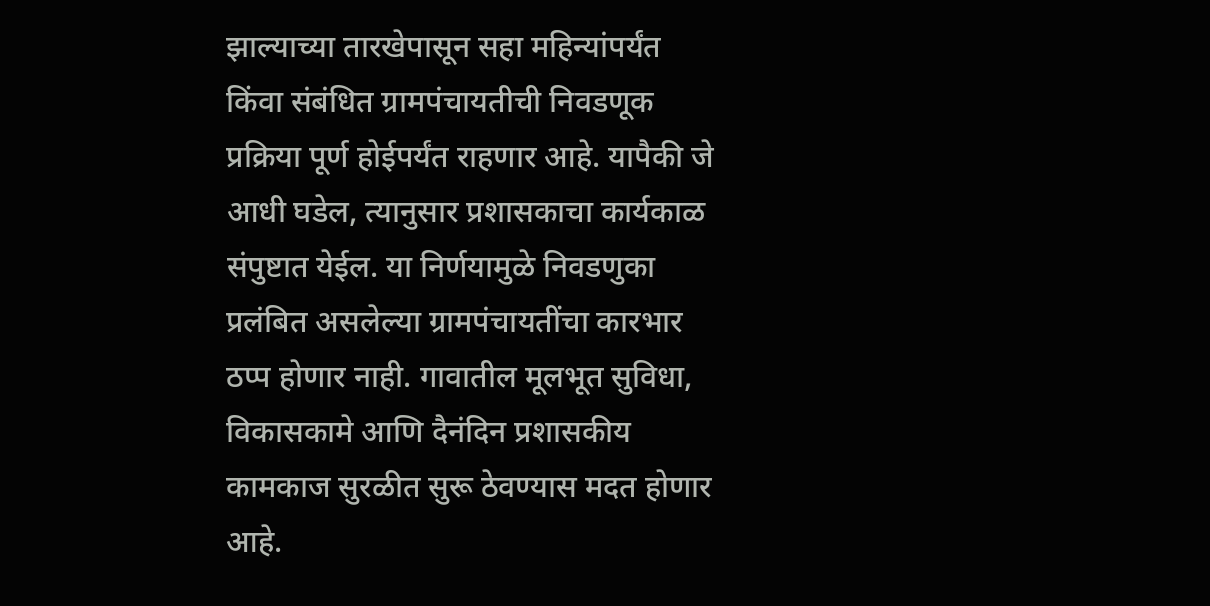झाल्याच्या तारखेपासून सहा महिन्यांपर्यंत किंवा संबंधित ग्रामपंचायतीची निवडणूक प्रक्रिया पूर्ण होईपर्यंत राहणार आहे. यापैकी जे आधी घडेल, त्यानुसार प्रशासकाचा कार्यकाळ संपुष्टात येईल. या निर्णयामुळे निवडणुका प्रलंबित असलेल्या ग्रामपंचायतींचा कारभार ठप्प होणार नाही. गावातील मूलभूत सुविधा, विकासकामे आणि दैनंदिन प्रशासकीय कामकाज सुरळीत सुरू ठेवण्यास मदत होणार आहे.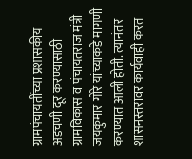ग्रामपंचायतींच्या प्रशासकीय अडचणी दूर करण्यासाठी ग्रामविकास व पंचायतराज मंत्री जयकुमार गोरे यांच्याकडे मागणी करण्यात आली होती. त्यानंतर शासनस्तरावर कार्यवाही करत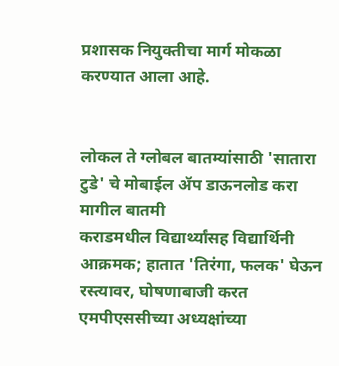प्रशासक नियुक्तीचा मार्ग मोकळा करण्यात आला आहे.


लोकल ते ग्लोबल बातम्यांसाठी 'सातारा टुडे' चे मोबाईल ॲप डाऊनलोड करा
मागील बातमी
कराडमधील विद्यार्थ्यांसह विद्यार्थिनी आक्रमक; हातात 'तिरंगा, फलक' घेऊन रस्त्यावर, घोषणाबाजी करत एमपीएससीच्या अध्यक्षांच्या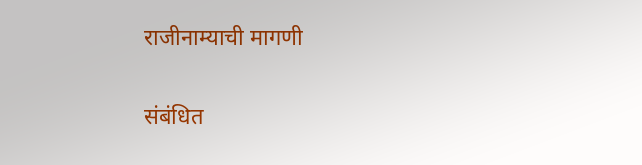राजीनाम्याची मागणी

संबंधित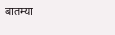बातम्या